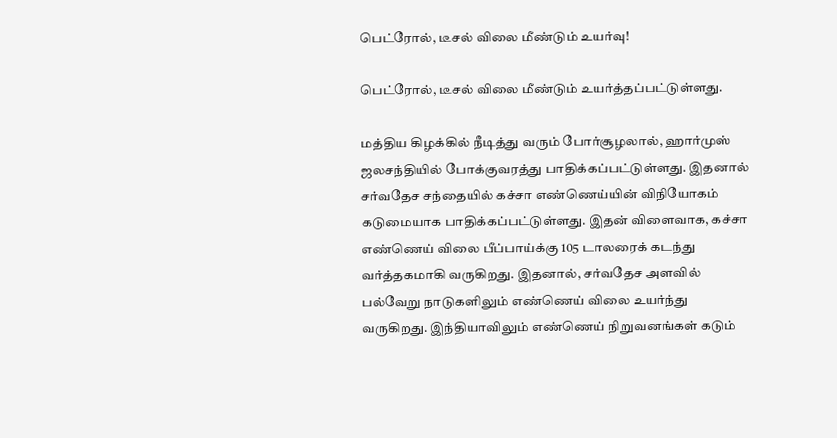பெட்ரோல், டீசல் விலை மீண்டும் உயர்வு!

பெட்ரோல், டீசல் விலை மீண்டும் உயர்த்தப்பட்டுள்ளது.

மத்திய கிழக்கில் நீடித்து வரும் போர்சூழலால், ஹார்முஸ் ஜலசந்தியில் போக்குவரத்து பாதிக்கப்பட்டுள்ளது. இதனால் சர்வதேச சந்தையில் கச்சா எண்ணெய்யின் விநியோகம் கடுமையாக பாதிக்கப்பட்டுள்ளது. இதன் விளைவாக, கச்சா எண்ணெய் விலை பீப்பாய்க்கு 105 டாலரைக் கடந்து வர்த்தகமாகி வருகிறது. இதனால், சர்வதேச அளவில் பல்வேறு நாடுகளிலும் எண்ணெய் விலை உயர்ந்து வருகிறது. இந்தியாவிலும் எண்ணெய் நிறுவனங்கள் கடும்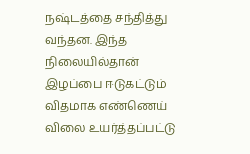நஷ்டத்தை சந்தித்து வந்தன. இந்த நிலையில்தான் இழப்பை ஈடுகட்டும் விதமாக எண்ணெய் விலை உயர்த்தப்பட்டு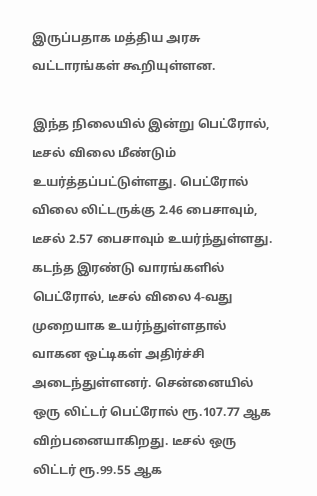இருப்பதாக மத்திய அரசு வட்டாரங்கள் கூறியுள்ளன.

இந்த நிலையில் இன்று பெட்ரோல், டீசல் விலை மீண்டும் உயர்த்தப்பட்டுள்ளது. பெட்ரோல் விலை லிட்டருக்கு 2.46 பைசாவும், டீசல் 2.57 பைசாவும் உயர்ந்துள்ளது. கடந்த இரண்டு வாரங்களில் பெட்ரோல், டீசல் விலை 4-வது முறையாக உயர்ந்துள்ளதால் வாகன ஒட்டிகள் அதிர்ச்சி அடைந்துள்ளனர். சென்னையில் ஒரு லிட்டர் பெட்ரோல் ரூ.107.77 ஆக விற்பனையாகிறது. டீசல் ஒரு லிட்டர் ரூ.99.55 ஆக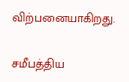விற்பனையாகிறது.

சமீபத்திய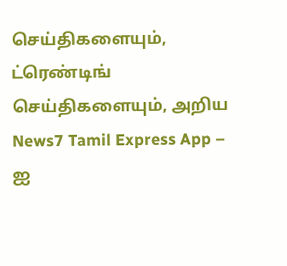செய்திகளையும், ட்ரெண்டிங் செய்திகளையும், அறிய News7 Tamil Express App – ஐ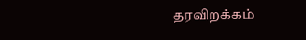தரவிறக்கம்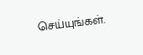செய்யுங்கள்.